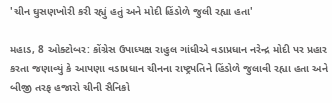'ચીન ઘુસણખોરી કરી રહ્યું હતું અને મોદી હિંડોળે જુલી રહ્યા હતા'

મહાડ, 8 ઓક્ટોબર: કોંગ્રેસ ઉપાધ્યક્ષ રાહુલ ગાંધીએ વડાપ્રધાન નરેન્દ્ર મોદી પર પ્રહાર કરતા જણાવ્યું કે આપણા વડાપ્રધાન ચીનના રાષ્ટ્રપતિને હિંડોળે જુલાવી રહ્યા હતા અને બીજી તરફ હજારો ચીની સૈનિકો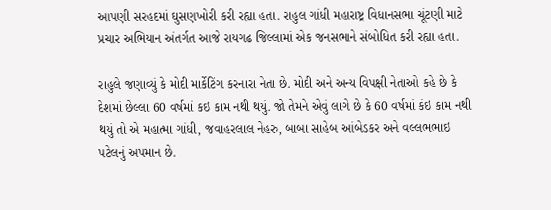આપણી સરહદમાં ઘુસણખોરી કરી રહ્યા હતા. રાહુલ ગાંધી મહારાષ્ટ્ર વિધાનસભા ચૂંટણી માટે પ્રચાર અભિયાન અંતર્ગત આજે રાયગઢ જિલ્લામાં એક જનસભાને સંબોધિત કરી રહ્યા હતા.

રાહુલે જણાવ્યું કે મોદી માર્કેટિંગ કરનારા નેતા છે. મોદી અને અન્ય વિપક્ષી નેતાઓ કહે છે કે દેશમાં છેલ્લા 60 વર્ષમાં કઇ કામ નથી થયું. જો તેમને એવું લાગે છે કે 60 વર્ષમાં કંઇ કામ નથી થયું તો એ મહાત્મા ગાંધી, જવાહરલાલ નેહરુ, બાબા સાહેબ આંબેડકર અને વલ્લભભાઇ પટેલનું અપમાન છે.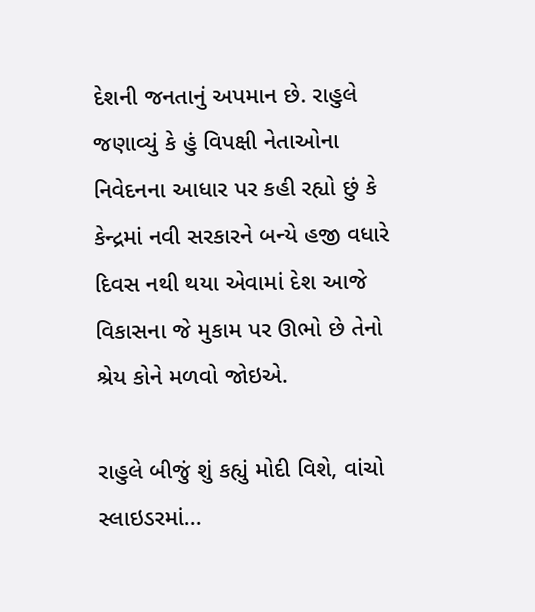દેશની જનતાનું અપમાન છે. રાહુલે જણાવ્યું કે હું વિપક્ષી નેતાઓના નિવેદનના આધાર પર કહી રહ્યો છું કે કેન્દ્રમાં નવી સરકારને બન્યે હજી વધારે દિવસ નથી થયા એવામાં દેશ આજે વિકાસના જે મુકામ પર ઊભો છે તેનો શ્રેય કોને મળવો જોઇએ.

રાહુલે બીજું શું કહ્યું મોદી વિશે, વાંચો સ્લાઇડરમાં...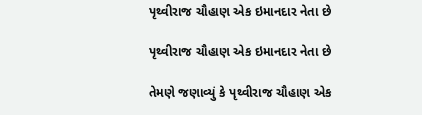પૃથ્વીરાજ ચૌહાણ એક ઇમાનદાર નેતા છે

પૃથ્વીરાજ ચૌહાણ એક ઇમાનદાર નેતા છે

તેમણે જણાવ્યું કે પૃથ્વીરાજ ચૌહાણ એક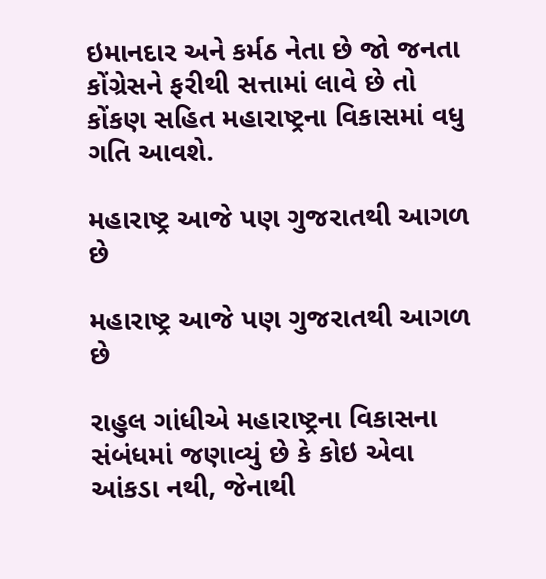ઇમાનદાર અને કર્મઠ નેતા છે જો જનતા કોંગ્રેસને ફરીથી સત્તામાં લાવે છે તો કોંકણ સહિત મહારાષ્ટ્રના વિકાસમાં વધુ ગતિ આવશે.

મહારાષ્ટ્ર આજે પણ ગુજરાતથી આગળ છે

મહારાષ્ટ્ર આજે પણ ગુજરાતથી આગળ છે

રાહુલ ગાંધીએ મહારાષ્ટ્રના વિકાસના સંબંધમાં જણાવ્યું છે કે કોઇ એવા આંકડા નથી, જેનાથી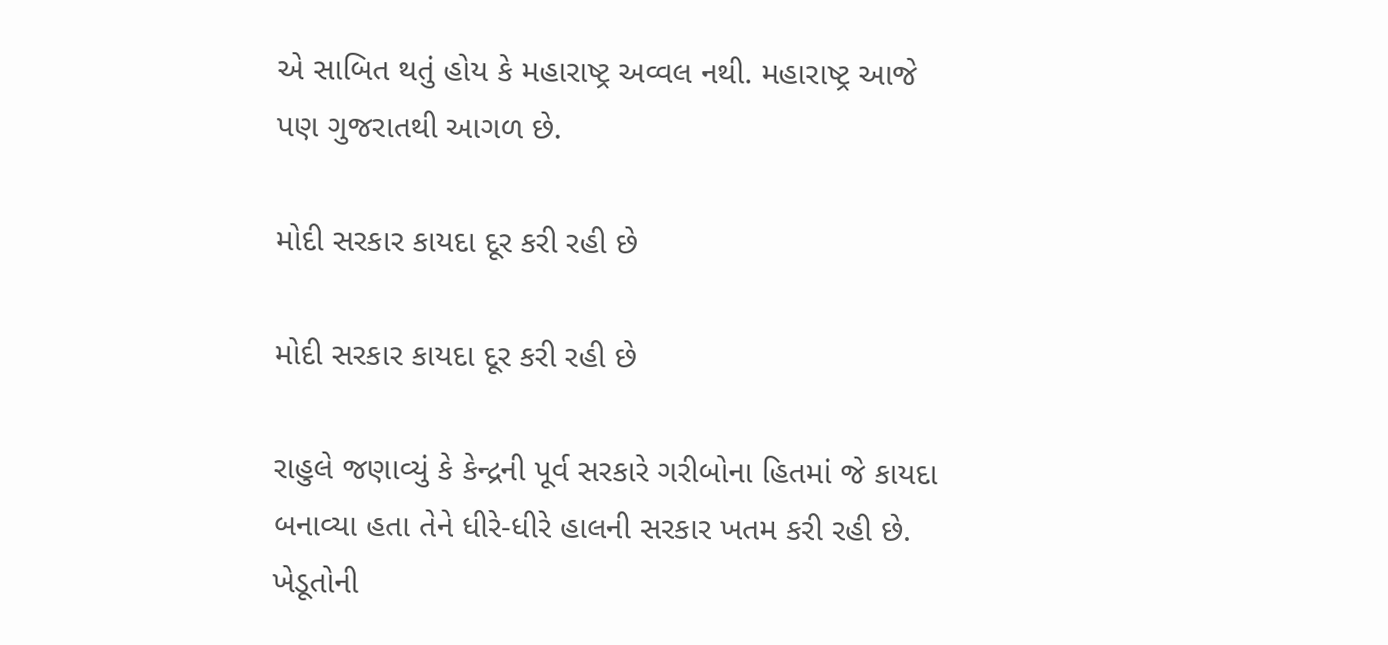એ સાબિત થતું હોય કે મહારાષ્ટ્ર અવ્વલ નથી. મહારાષ્ટ્ર આજે પણ ગુજરાતથી આગળ છે.

મોદી સરકાર કાયદા દૂર કરી રહી છે

મોદી સરકાર કાયદા દૂર કરી રહી છે

રાહુલે જણાવ્યું કે કેન્દ્રની પૂર્વ સરકારે ગરીબોના હિતમાં જે કાયદા બનાવ્યા હતા તેને ધીરે-ધીરે હાલની સરકાર ખતમ કરી રહી છે. ખેડૂતોની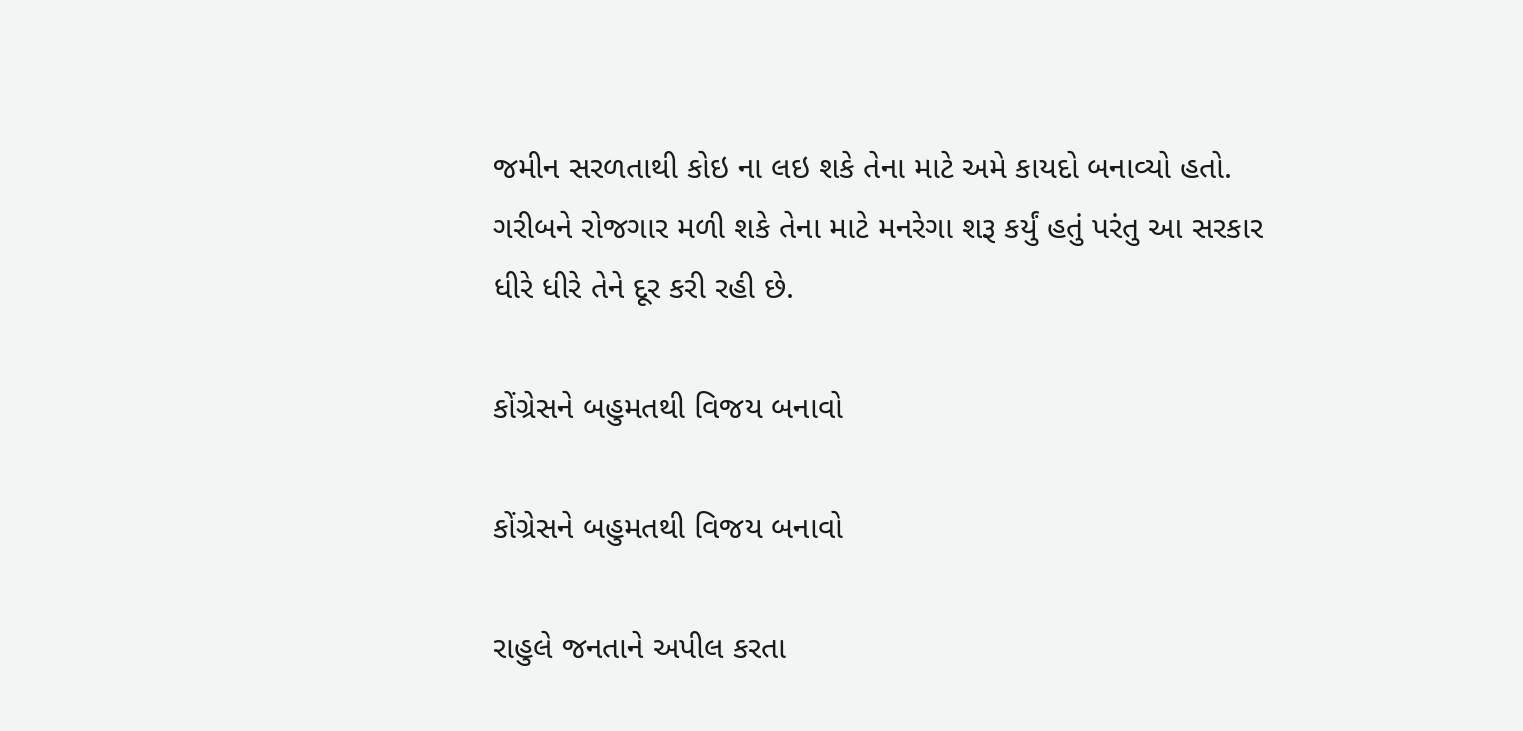જમીન સરળતાથી કોઇ ના લઇ શકે તેના માટે અમે કાયદો બનાવ્યો હતો. ગરીબને રોજગાર મળી શકે તેના માટે મનરેગા શરૂ કર્યું હતું પરંતુ આ સરકાર ધીરે ધીરે તેને દૂર કરી રહી છે.

કોંગ્રેસને બહુમતથી વિજય બનાવો

કોંગ્રેસને બહુમતથી વિજય બનાવો

રાહુલે જનતાને અપીલ કરતા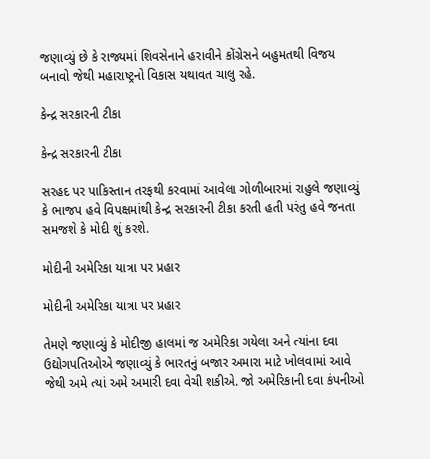જણાવ્યું છે કે રાજ્યમાં શિવસેનાને હરાવીને કોંગ્રેસને બહુમતથી વિજય બનાવો જેથી મહારાષ્ટ્રનો વિકાસ યથાવત ચાલુ રહે.

કેન્દ્ર સરકારની ટીકા

કેન્દ્ર સરકારની ટીકા

સરહદ પર પાકિસ્તાન તરફથી કરવામાં આવેલા ગોળીબારમાં રાહુલે જણાવ્યું કે ભાજપ હવે વિપક્ષમાંથી કેન્દ્ર સરકારની ટીકા કરતી હતી પરંતુ હવે જનતા સમજશે કે મોદી શું કરશે.

મોદીની અમેરિકા યાત્રા પર પ્રહાર

મોદીની અમેરિકા યાત્રા પર પ્રહાર

તેમણે જણાવ્યું કે મોદીજી હાલમાં જ અમેરિકા ગયેલા અને ત્યાંના દવા ઉદ્યોગપતિઓએ જણાવ્યું કે ભારતનું બજાર અમારા માટે ખોલવામાં આવે જેથી અમે ત્યાં અમે અમારી દવા વેચી શકીએ. જો અમેરિકાની દવા કંપનીઓ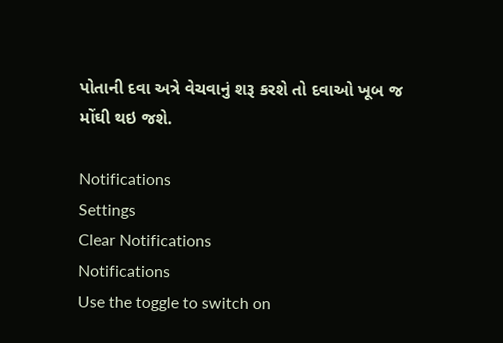પોતાની દવા અત્રે વેચવાનું શરૂ કરશે તો દવાઓ ખૂબ જ મોંઘી થઇ જશે.

Notifications
Settings
Clear Notifications
Notifications
Use the toggle to switch on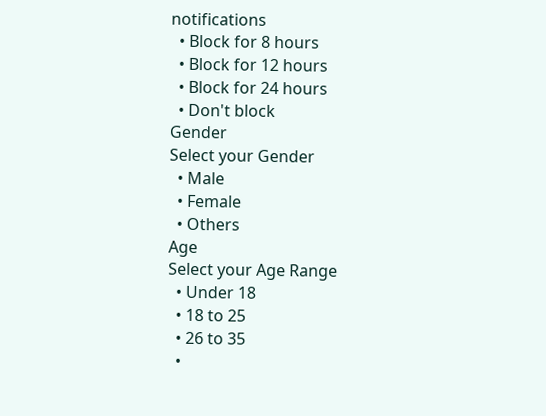notifications
  • Block for 8 hours
  • Block for 12 hours
  • Block for 24 hours
  • Don't block
Gender
Select your Gender
  • Male
  • Female
  • Others
Age
Select your Age Range
  • Under 18
  • 18 to 25
  • 26 to 35
  •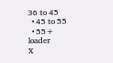36 to 45
  • 45 to 55
  • 55+
loader
X